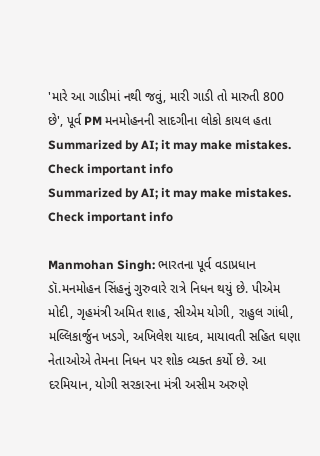'મારે આ ગાડીમાં નથી જવું, મારી ગાડી તો મારુતી 800 છે', પૂર્વ PM મનમોહનની સાદગીના લોકો કાયલ હતા
Summarized by AI; it may make mistakes. Check important info
Summarized by AI; it may make mistakes. Check important info

Manmohan Singh: ભારતના પૂર્વ વડાપ્રધાન ડૉ.મનમોહન સિંહનું ગુરુવારે રાત્રે નિધન થયું છે. પીએમ મોદી, ગૃહમંત્રી અમિત શાહ, સીએમ યોગી, રાહુલ ગાંધી, મલ્લિકાર્જુન ખડગે, અખિલેશ યાદવ, માયાવતી સહિત ઘણા નેતાઓએ તેમના નિધન પર શોક વ્યક્ત કર્યો છે. આ દરમિયાન, યોગી સરકારના મંત્રી અસીમ અરુણે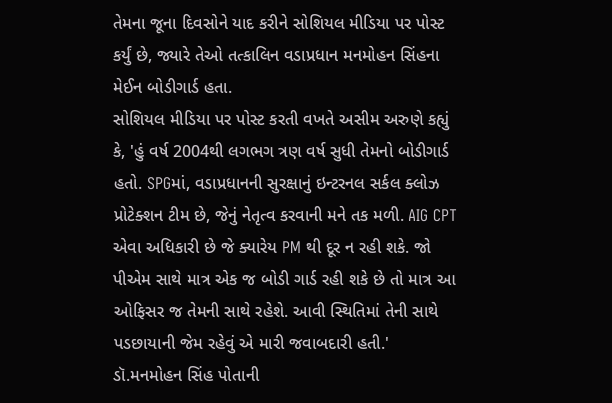તેમના જૂના દિવસોને યાદ કરીને સોશિયલ મીડિયા પર પોસ્ટ કર્યું છે, જ્યારે તેઓ તત્કાલિન વડાપ્રધાન મનમોહન સિંહના મેઈન બોડીગાર્ડ હતા.
સોશિયલ મીડિયા પર પોસ્ટ કરતી વખતે અસીમ અરુણે કહ્યું કે, 'હું વર્ષ 2004થી લગભગ ત્રણ વર્ષ સુધી તેમનો બોડીગાર્ડ હતો. SPGમાં, વડાપ્રધાનની સુરક્ષાનું ઇન્ટરનલ સર્કલ ક્લોઝ પ્રોટેક્શન ટીમ છે, જેનું નેતૃત્વ કરવાની મને તક મળી. AIG CPT એવા અધિકારી છે જે ક્યારેય PM થી દૂર ન રહી શકે. જો પીએમ સાથે માત્ર એક જ બોડી ગાર્ડ રહી શકે છે તો માત્ર આ ઓફિસર જ તેમની સાથે રહેશે. આવી સ્થિતિમાં તેની સાથે પડછાયાની જેમ રહેવું એ મારી જવાબદારી હતી.'
ડૉ.મનમોહન સિંહ પોતાની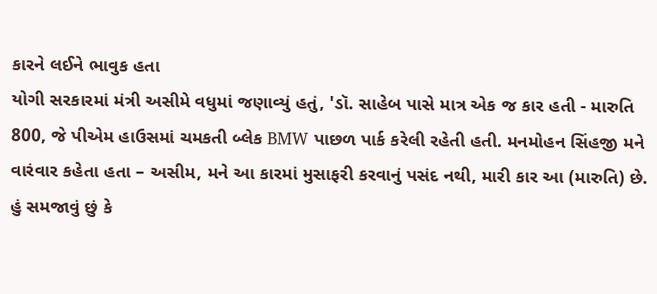કારને લઈને ભાવુક હતા
યોગી સરકારમાં મંત્રી અસીમે વધુમાં જણાવ્યું હતું, 'ડૉ. સાહેબ પાસે માત્ર એક જ કાર હતી - મારુતિ 800, જે પીએમ હાઉસમાં ચમકતી બ્લેક BMW પાછળ પાર્ક કરેલી રહેતી હતી. મનમોહન સિંહજી મને વારંવાર કહેતા હતા – અસીમ, મને આ કારમાં મુસાફરી કરવાનું પસંદ નથી, મારી કાર આ (મારુતિ) છે. હું સમજાવું છું કે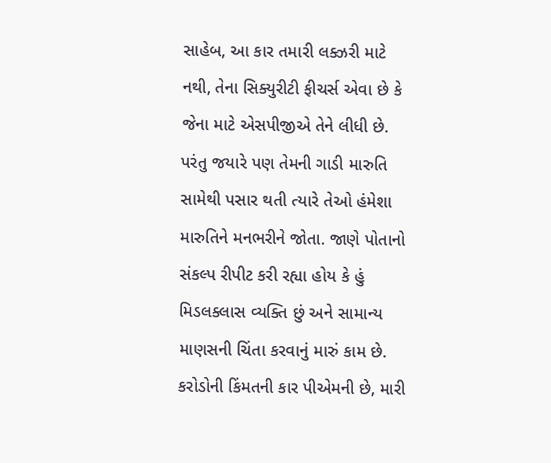સાહેબ, આ કાર તમારી લક્ઝરી માટે નથી, તેના સિક્યુરીટી ફીચર્સ એવા છે કે જેના માટે એસપીજીએ તેને લીધી છે. પરંતુ જયારે પણ તેમની ગાડી મારુતિ સામેથી પસાર થતી ત્યારે તેઓ હંમેશા મારુતિને મનભરીને જોતા. જાણે પોતાનો સંકલ્પ રીપીટ કરી રહ્યા હોય કે હું મિડલક્લાસ વ્યક્તિ છું અને સામાન્ય માણસની ચિંતા કરવાનું મારું કામ છે. કરોડોની કિંમતની કાર પીએમની છે, મારી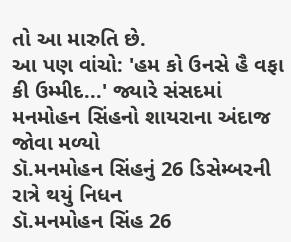તો આ મારુતિ છે.
આ પણ વાંચો: 'હમ કો ઉનસે હૈ વફા કી ઉમ્મીદ...' જ્યારે સંસદમાં મનમોહન સિંહનો શાયરાના અંદાજ જોવા મળ્યો
ડૉ.મનમોહન સિંહનું 26 ડિસેમ્બરની રાત્રે થયું નિધન
ડૉ.મનમોહન સિંહ 26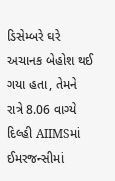ડિસેમ્બરે ઘરે અચાનક બેહોશ થઈ ગયા હતા, તેમને રાત્રે 8.06 વાગ્યે દિલ્હી AIIMSમાં ઈમરજન્સીમાં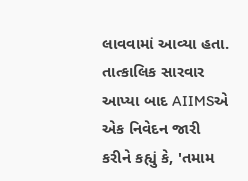લાવવામાં આવ્યા હતા. તાત્કાલિક સારવાર આપ્યા બાદ AIIMSએ એક નિવેદન જારી કરીને કહ્યું કે, 'તમામ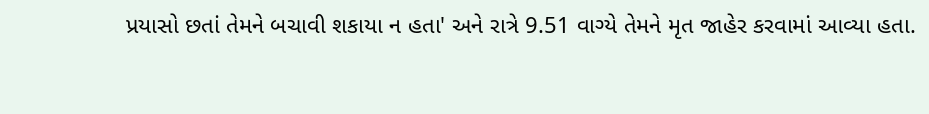પ્રયાસો છતાં તેમને બચાવી શકાયા ન હતા' અને રાત્રે 9.51 વાગ્યે તેમને મૃત જાહેર કરવામાં આવ્યા હતા.